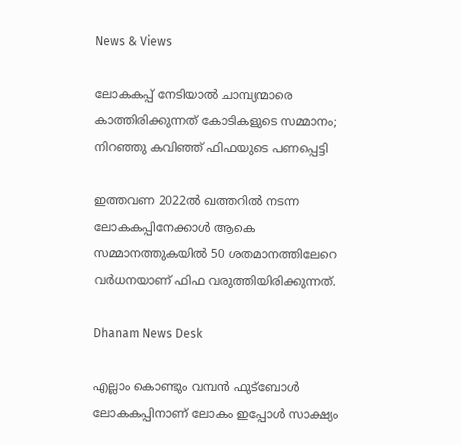News & Views

ലോകകപ്പ് നേടിയാല്‍ ചാമ്പ്യന്മാരെ കാത്തിരിക്കുന്നത് കോടികളുടെ സമ്മാനം; നിറഞ്ഞു കവിഞ്ഞ് ഫിഫയുടെ പണപ്പെട്ടി

ഇത്തവണ 2022ല്‍ ഖത്തറില്‍ നടന്ന ലോകകപ്പിനേക്കാള്‍ ആകെ സമ്മാനത്തുകയില്‍ 50 ശതമാനത്തിലേറെ വര്‍ധനയാണ് ഫിഫ വരുത്തിയിരിക്കുന്നത്.

Dhanam News Desk

എല്ലാം കൊണ്ടും വമ്പന്‍ ഫുട്‌ബോള്‍ ലോകകപ്പിനാണ് ലോകം ഇപ്പോള്‍ സാക്ഷ്യം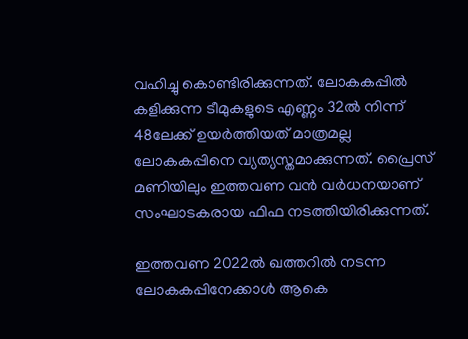വഹിച്ചു കൊണ്ടിരിക്കുന്നത്. ലോകകപ്പില്‍ കളിക്കുന്ന ടീമുകളുടെ എണ്ണം 32ല്‍ നിന്ന് 48ലേക്ക് ഉയര്‍ത്തിയത് മാത്രമല്ല ലോകകപ്പിനെ വ്യത്യസ്തമാക്കുന്നത്. പ്രൈസ് മണിയിലും ഇത്തവണ വന്‍ വര്‍ധനയാണ് സംഘാടകരായ ഫിഫ നടത്തിയിരിക്കുന്നത്.

ഇത്തവണ 2022ല്‍ ഖത്തറില്‍ നടന്ന ലോകകപ്പിനേക്കാള്‍ ആകെ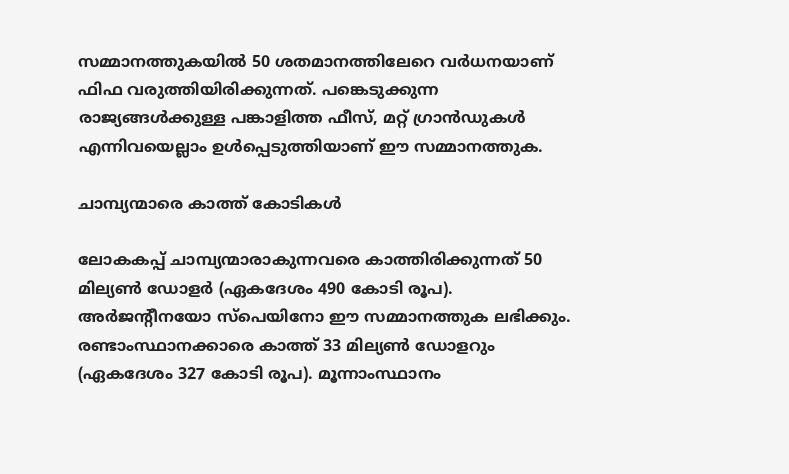സമ്മാനത്തുകയില്‍ 50 ശതമാനത്തിലേറെ വര്‍ധനയാണ് ഫിഫ വരുത്തിയിരിക്കുന്നത്. പങ്കെടുക്കുന്ന രാജ്യങ്ങള്‍ക്കുള്ള പങ്കാളിത്ത ഫീസ്, മറ്റ് ഗ്രാന്‍ഡുകള്‍ എന്നിവയെല്ലാം ഉള്‍പ്പെടുത്തിയാണ് ഈ സമ്മാനത്തുക.

ചാമ്പ്യന്മാരെ കാത്ത് കോടികള്‍

ലോകകപ്പ് ചാമ്പ്യന്മാരാകുന്നവരെ കാത്തിരിക്കുന്നത് 50 മില്യണ്‍ ഡോളര്‍ (ഏകദേശം 490 കോടി രൂപ). അര്‍ജന്റീനയോ സ്‌പെയിനോ ഈ സമ്മാനത്തുക ലഭിക്കും. രണ്ടാംസ്ഥാനക്കാരെ കാത്ത് 33 മില്യണ്‍ ഡോളറും (ഏകദേശം 327 കോടി രൂപ). മൂന്നാംസ്ഥാനം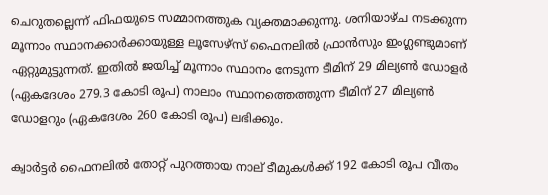ചെറുതല്ലെന്ന് ഫിഫയുടെ സമ്മാനത്തുക വ്യക്തമാക്കുന്നു. ശനിയാഴ്ച നടക്കുന്ന മൂന്നാം സ്ഥാനക്കാര്‍ക്കായുള്ള ലൂസേഴ്സ് ഫൈനലില്‍ ഫ്രാന്‍സും ഇംഗ്ലണ്ടുമാണ് ഏറ്റുമുട്ടുന്നത്. ഇതില്‍ ജയിച്ച് മൂന്നാം സ്ഥാനം നേടുന്ന ടീമിന് 29 മില്യണ്‍ ഡോളര്‍ (ഏകദേശം 279.3 കോടി രൂപ) നാലാം സ്ഥാനത്തെത്തുന്ന ടീമിന് 27 മില്യണ്‍ ഡോളറും (ഏകദേശം 260 കോടി രൂപ) ലഭിക്കും.

ക്വാര്‍ട്ടര്‍ ഫൈനലില്‍ തോറ്റ് പുറത്തായ നാല് ടീമുകള്‍ക്ക് 192 കോടി രൂപ വീതം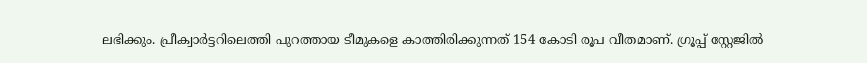ലഭിക്കും. പ്രീക്വാര്‍ട്ടറിലെത്തി പുറത്തായ ടീമുകളെ കാത്തിരിക്കുന്നത് 154 കോടി രൂപ വീതമാണ്. ഗ്രൂപ്പ് സ്റ്റേജില്‍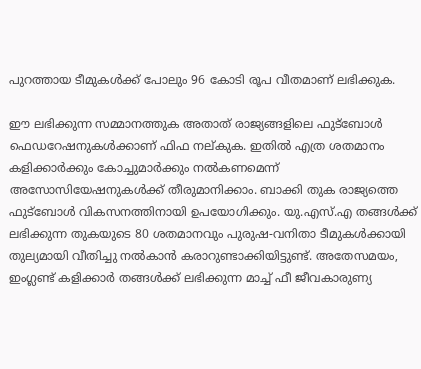പുറത്തായ ടീമുകള്‍ക്ക് പോലും 96 കോടി രൂപ വീതമാണ് ലഭിക്കുക.

ഈ ലഭിക്കുന്ന സമ്മാനത്തുക അതാത് രാജ്യങ്ങളിലെ ഫുട്‌ബോള്‍ ഫെഡറേഷനുകള്‍ക്കാണ് ഫിഫ നല്കുക. ഇതില്‍ എത്ര ശതമാനം കളിക്കാര്‍ക്കും കോച്ചുമാര്‍ക്കും നല്‍കണമെന്ന് അസോസിയേഷനുകള്‍ക്ക് തീരുമാനിക്കാം. ബാക്കി തുക രാജ്യത്തെ ഫുട്‌ബോള്‍ വികസനത്തിനായി ഉപയോഗിക്കും. യു.എസ്.എ തങ്ങള്‍ക്ക് ലഭിക്കുന്ന തുകയുടെ 80 ശതമാനവും പുരുഷ-വനിതാ ടീമുകള്‍ക്കായി തുല്യമായി വീതിച്ചു നല്‍കാന്‍ കരാറുണ്ടാക്കിയിട്ടുണ്ട്. അതേസമയം, ഇംഗ്ലണ്ട് കളിക്കാര്‍ തങ്ങള്‍ക്ക് ലഭിക്കുന്ന മാച്ച് ഫീ ജീവകാരുണ്യ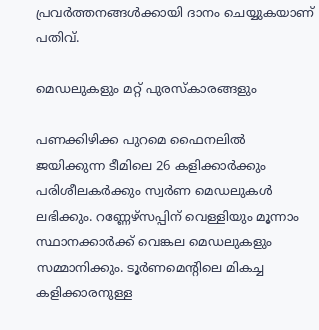പ്രവര്‍ത്തനങ്ങള്‍ക്കായി ദാനം ചെയ്യുകയാണ് പതിവ്.

മെഡലുകളും മറ്റ് പുരസ്‌കാരങ്ങളും

പണക്കിഴിക്ക പുറമെ ഫൈനലില്‍ ജയിക്കുന്ന ടീമിലെ 26 കളിക്കാര്‍ക്കും പരിശീലകര്‍ക്കും സ്വര്‍ണ മെഡലുകള്‍ ലഭിക്കും. റണ്ണേഴ്‌സപ്പിന് വെള്ളിയും മൂന്നാം സ്ഥാനക്കാര്‍ക്ക് വെങ്കല മെഡലുകളും സമ്മാനിക്കും. ടൂര്‍ണമെന്റിലെ മികച്ച കളിക്കാരനുള്ള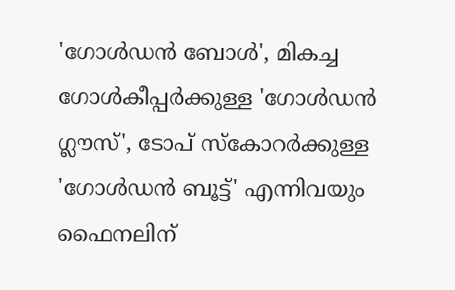'ഗോള്‍ഡന്‍ ബോള്‍', മികച്ച ഗോള്‍കീപ്പര്‍ക്കുള്ള 'ഗോള്‍ഡന്‍ ഗ്ലൗസ്', ടോപ് സ്‌കോറര്‍ക്കുള്ള 'ഗോള്‍ഡന്‍ ബൂട്ട്' എന്നിവയും ഫൈനലിന്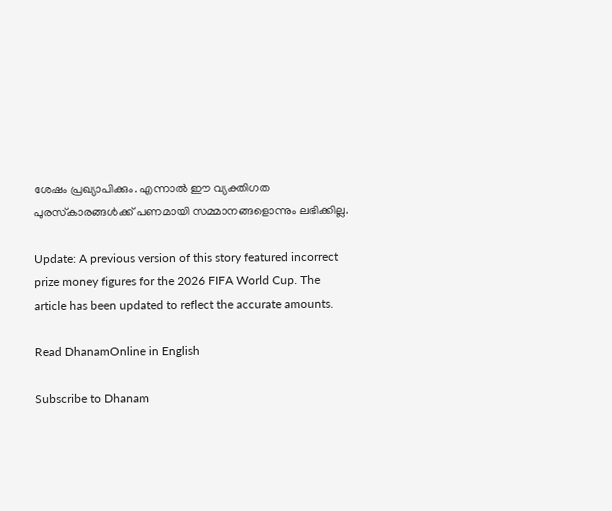ശേഷം പ്രഖ്യാപിക്കും. എന്നാല്‍ ഈ വ്യക്തിഗത പുരസ്‌കാരങ്ങള്‍ക്ക് പണമായി സമ്മാനങ്ങളൊന്നും ലഭിക്കില്ല.

Update: A previous version of this story featured incorrect prize money figures for the 2026 FIFA World Cup. The article has been updated to reflect the accurate amounts.

Read DhanamOnline in English

Subscribe to Dhanam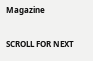Magazine

SCROLL FOR NEXT